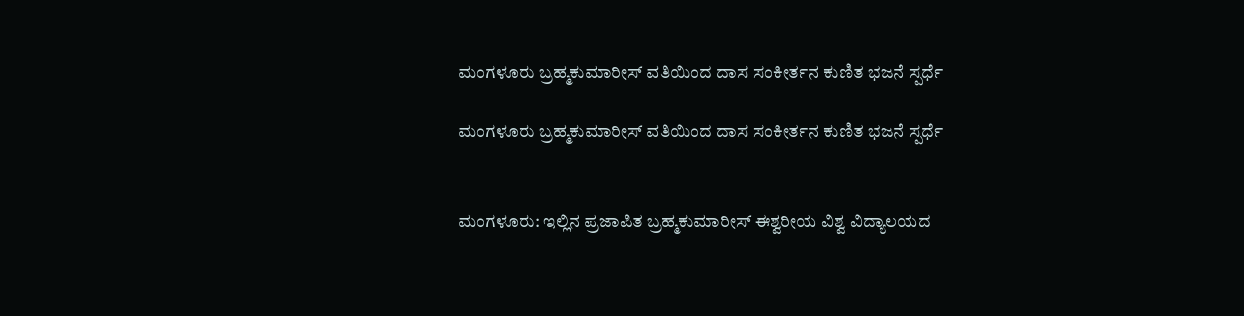ಮಂಗಳೂರು ಬ್ರಹ್ಮಕುಮಾರೀಸ್ ವತಿಯಿಂದ ದಾಸ ಸಂಕೀರ್ತನ ಕುಣಿತ ಭಜನೆ ಸ್ಪರ್ಧೆ

ಮಂಗಳೂರು ಬ್ರಹ್ಮಕುಮಾರೀಸ್ ವತಿಯಿಂದ ದಾಸ ಸಂಕೀರ್ತನ ಕುಣಿತ ಭಜನೆ ಸ್ಪರ್ಧೆ


ಮಂಗಳೂರು: ಇಲ್ಲಿನ ಪ್ರಜಾಪಿತ ಬ್ರಹ್ಮಕುಮಾರೀಸ್ ಈಶ್ವರೀಯ ವಿಶ್ವ ವಿದ್ಯಾಲಯದ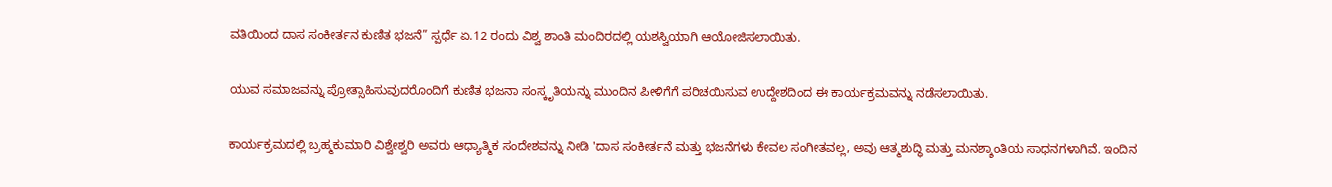ವತಿಯಿಂದ ದಾಸ ಸಂಕೀರ್ತನ ಕುಣಿತ ಭಜನೆ” ಸ್ಪರ್ಧೆ ಏ.12 ರಂದು ವಿಶ್ವ ಶಾಂತಿ ಮಂದಿರದಲ್ಲಿ ಯಶಸ್ವಿಯಾಗಿ ಆಯೋಜಿಸಲಾಯಿತು.

ಯುವ ಸಮಾಜವನ್ನು ಪ್ರೋತ್ಸಾಹಿಸುವುದರೊಂದಿಗೆ ಕುಣಿತ ಭಜನಾ ಸಂಸ್ಕೃತಿಯನ್ನು ಮುಂದಿನ ಪೀಳಿಗೆಗೆ ಪರಿಚಯಿಸುವ ಉದ್ದೇಶದಿಂದ ಈ ಕಾರ್ಯಕ್ರಮವನ್ನು ನಡೆಸಲಾಯಿತು.

ಕಾರ್ಯಕ್ರಮದಲ್ಲಿ ಬ್ರಹ್ಮಕುಮಾರಿ ವಿಶ್ವೇಶ್ವರಿ ಅವರು ಆಧ್ಯಾತ್ಮಿಕ ಸಂದೇಶವನ್ನು ನೀಡಿ 'ದಾಸ ಸಂಕೀರ್ತನೆ ಮತ್ತು ಭಜನೆಗಳು ಕೇವಲ ಸಂಗೀತವಲ್ಲ, ಅವು ಆತ್ಮಶುದ್ಧಿ ಮತ್ತು ಮನಶ್ಶಾಂತಿಯ ಸಾಧನಗಳಾಗಿವೆ. ಇಂದಿನ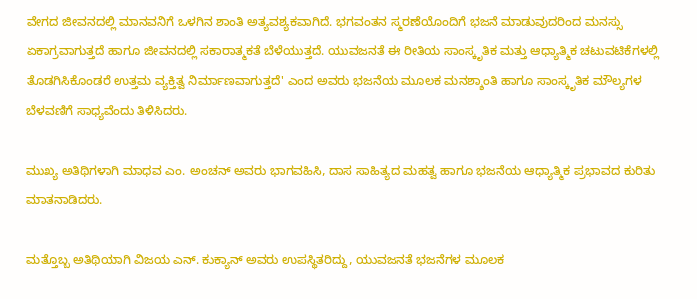ವೇಗದ ಜೀವನದಲ್ಲಿ ಮಾನವನಿಗೆ ಒಳಗಿನ ಶಾಂತಿ ಅತ್ಯವಶ್ಯಕವಾಗಿದೆ. ಭಗವಂತನ ಸ್ಮರಣೆಯೊಂದಿಗೆ ಭಜನೆ ಮಾಡುವುದರಿಂದ ಮನಸ್ಸು ಏಕಾಗ್ರವಾಗುತ್ತದೆ ಹಾಗೂ ಜೀವನದಲ್ಲಿ ಸಕಾರಾತ್ಮಕತೆ ಬೆಳೆಯುತ್ತದೆ. ಯುವಜನತೆ ಈ ರೀತಿಯ ಸಾಂಸ್ಕೃತಿಕ ಮತ್ತು ಆಧ್ಯಾತ್ಮಿಕ ಚಟುವಟಿಕೆಗಳಲ್ಲಿ ತೊಡಗಿಸಿಕೊಂಡರೆ ಉತ್ತಮ ವ್ಯಕ್ತಿತ್ವ ನಿರ್ಮಾಣವಾಗುತ್ತದೆ' ಎಂದ ಅವರು ಭಜನೆಯ ಮೂಲಕ ಮನಶ್ಶಾಂತಿ ಹಾಗೂ ಸಾಂಸ್ಕೃತಿಕ ಮೌಲ್ಯಗಳ ಬೆಳವಣಿಗೆ ಸಾಧ್ಯವೆಂದು ತಿಳಿಸಿದರು.

ಮುಖ್ಯ ಅತಿಥಿಗಳಾಗಿ ಮಾಧವ ಎಂ. ಅಂಚನ್ ಅವರು ಭಾಗವಹಿಸಿ, ದಾಸ ಸಾಹಿತ್ಯದ ಮಹತ್ವ ಹಾಗೂ ಭಜನೆಯ ಆಧ್ಯಾತ್ಮಿಕ ಪ್ರಭಾವದ ಕುರಿತು ಮಾತನಾಡಿದರು.

ಮತ್ತೊಬ್ಬ ಅತಿಥಿಯಾಗಿ ವಿಜಯ ಎನ್. ಕುಕ್ಯಾನ್ ಅವರು ಉಪಸ್ಥಿತರಿದ್ದು, ಯುವಜನತೆ ಭಜನೆಗಳ ಮೂಲಕ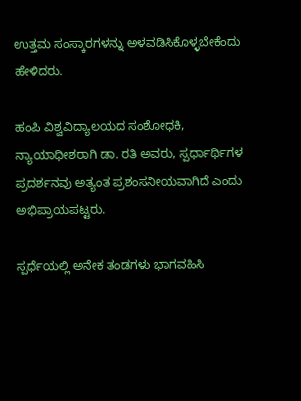ಉತ್ತಮ ಸಂಸ್ಕಾರಗಳನ್ನು ಅಳವಡಿಸಿಕೊಳ್ಳಬೇಕೆಂದು ಹೇಳಿದರು.

ಹಂಪಿ ವಿಶ್ವವಿದ್ಯಾಲಯದ ಸಂಶೋಧಕಿ, ನ್ಯಾಯಾಧೀಶರಾಗಿ ಡಾ. ರತಿ ಅವರು, ಸ್ಪರ್ಧಾರ್ಥಿಗಳ ಪ್ರದರ್ಶನವು ಅತ್ಯಂತ ಪ್ರಶಂಸನೀಯವಾಗಿದೆ ಎಂದು ಅಭಿಪ್ರಾಯಪಟ್ಟರು.

ಸ್ಪರ್ಧೆಯಲ್ಲಿ ಅನೇಕ ತಂಡಗಳು ಭಾಗವಹಿಸಿ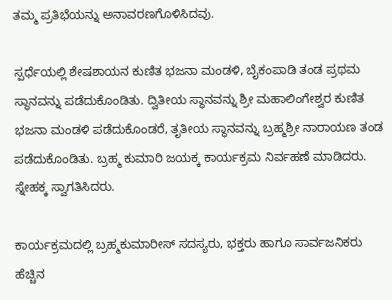ತಮ್ಮ ಪ್ರತಿಭೆಯನ್ನು ಅನಾವರಣಗೊಳಿಸಿದವು.

ಸ್ಪರ್ಧೆಯಲ್ಲಿ ಶೇಷಶಾಯನ ಕುಣಿತ ಭಜನಾ ಮಂಡಳಿ, ಬೈಕಂಪಾಡಿ ತಂಡ ಪ್ರಥಮ ಸ್ಥಾನವನ್ನು ಪಡೆದುಕೊಂಡಿತು. ದ್ವಿತೀಯ ಸ್ಥಾನವನ್ನು ಶ್ರೀ ಮಹಾಲಿಂಗೇಶ್ವರ ಕುಣಿತ ಭಜನಾ ಮಂಡಳಿ ಪಡೆದುಕೊಂಡರೆ, ತೃತೀಯ ಸ್ಥಾನವನ್ನು ಬ್ರಹ್ಮಶ್ರೀ ನಾರಾಯಣ ತಂಡ ಪಡೆದುಕೊಂಡಿತು. ಬ್ರಹ್ಮ ಕುಮಾರಿ ಜಯಕ್ಕ ಕಾರ್ಯಕ್ರಮ ನಿರ್ವಹಣೆ ಮಾಡಿದರು. ಸ್ನೇಹಕ್ಕ ಸ್ವಾಗತಿಸಿದರು.

ಕಾರ್ಯಕ್ರಮದಲ್ಲಿ ಬ್ರಹ್ಮಕುಮಾರೀಸ್ ಸದಸ್ಯರು, ಭಕ್ತರು ಹಾಗೂ ಸಾರ್ವಜನಿಕರು ಹೆಚ್ಚಿನ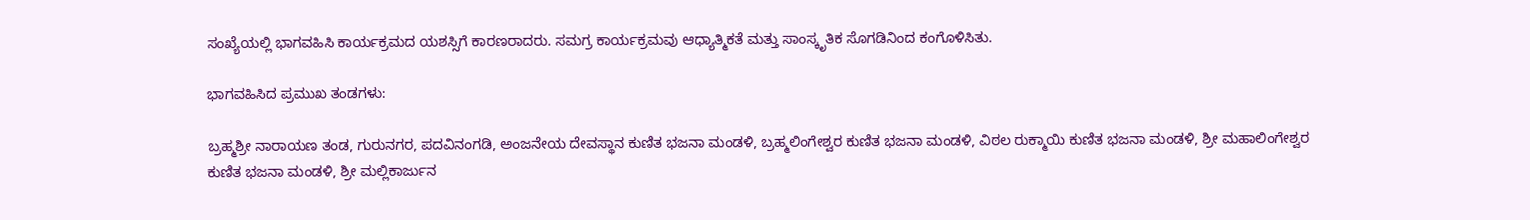ಸಂಖ್ಯೆಯಲ್ಲಿ ಭಾಗವಹಿಸಿ ಕಾರ್ಯಕ್ರಮದ ಯಶಸ್ಸಿಗೆ ಕಾರಣರಾದರು. ಸಮಗ್ರ ಕಾರ್ಯಕ್ರಮವು ಆಧ್ಯಾತ್ಮಿಕತೆ ಮತ್ತು ಸಾಂಸ್ಕೃತಿಕ ಸೊಗಡಿನಿಂದ ಕಂಗೊಳಿಸಿತು.

ಭಾಗವಹಿಸಿದ ಪ್ರಮುಖ ತಂಡಗಳು:

ಬ್ರಹ್ಮಶ್ರೀ ನಾರಾಯಣ ತಂಡ, ಗುರುನಗರ, ಪದವಿನಂಗಡಿ, ಅಂಜನೇಯ ದೇವಸ್ಥಾನ ಕುಣಿತ ಭಜನಾ ಮಂಡಳಿ, ಬ್ರಹ್ಮಲಿಂಗೇಶ್ವರ ಕುಣಿತ ಭಜನಾ ಮಂಡಳಿ, ವಿಠಲ ರುಕ್ಮಾಯಿ ಕುಣಿತ ಭಜನಾ ಮಂಡಳಿ, ಶ್ರೀ ಮಹಾಲಿಂಗೇಶ್ವರ ಕುಣಿತ ಭಜನಾ ಮಂಡಳಿ, ಶ್ರೀ ಮಲ್ಲಿಕಾರ್ಜುನ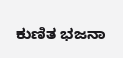ಕುಣಿತ ಭಜನಾ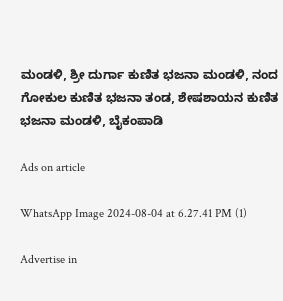ಮಂಡಳಿ, ಶ್ರೀ ದುರ್ಗಾ ಕುಣಿತ ಭಜನಾ ಮಂಡಳಿ, ನಂದ ಗೋಕುಲ ಕುಣಿತ ಭಜನಾ ತಂಡ, ಶೇಷಶಾಯನ ಕುಣಿತ ಭಜನಾ ಮಂಡಳಿ, ಬೈಕಂಪಾಡಿ

Ads on article

WhatsApp Image 2024-08-04 at 6.27.41 PM (1)

Advertise in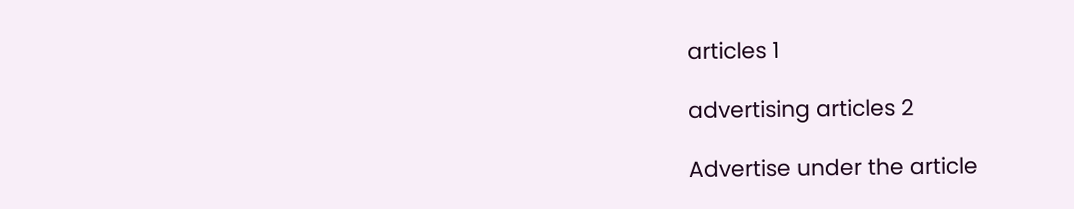articles 1

advertising articles 2

Advertise under the article